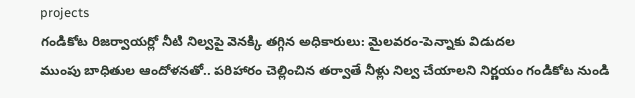projects
గండికోట రిజర్వాయర్లో నీటి నిల్వపై వెనక్కి తగ్గిన అధికారులు: మైలవరం-పెన్నాకు విడుదల
ముంపు బాధితుల ఆందోళనతో.. పరిహారం చెల్లించిన తర్వాతే నీళ్లు నిల్వ చేయాలని నిర్ణయం గండికోట నుండి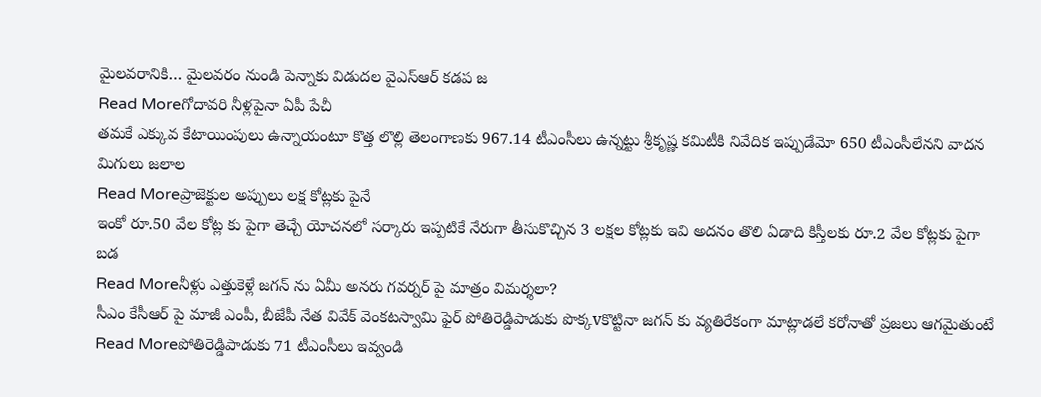మైలవరానికి… మైలవరం నుండి పెన్నాకు విడుదల వైఎస్ఆర్ కడప జ
Read Moreగోదావరి నీళ్లపైనా ఏపీ పేచీ
తమకే ఎక్కువ కేటాయింపులు ఉన్నాయంటూ కొత్త లొల్లి తెలంగాణకు 967.14 టీఎంసీలు ఉన్నట్టు శ్రీకృష్ణ కమిటీకి నివేదిక ఇప్పుడేమో 650 టీఎంసీలేనని వాదన మిగులు జలాల
Read Moreప్రాజెక్టుల అప్పులు లక్ష కోట్లకు పైనే
ఇంకో రూ.50 వేల కోట్ల కు పైగా తెచ్చే యోచనలో సర్కారు ఇప్పటికే నేరుగా తీసుకొచ్చిన 3 లక్షల కోట్లకు ఇవి అదనం తొలి ఏడాది కిస్తీలకు రూ.2 వేల కోట్లకు పైగా బడ
Read Moreనీళ్లు ఎత్తుకెళ్లే జగన్ ను ఏమీ అనరు గవర్నర్ పై మాత్రం విమర్శలా?
సీఎం కేసీఆర్ పై మాజీ ఎంపీ, బీజేపీ నేత వివేక్ వెంకటస్వామి ఫైర్ పోతిరెడ్డిపాడుకు పొక్కvకొట్టినా జగన్ కు వ్యతిరేకంగా మాట్లాడలే కరోనాతో ప్రజలు ఆగమైతుంటే
Read Moreపోతిరెడ్డిపాడుకు 71 టీఎంసీలు ఇవ్వండి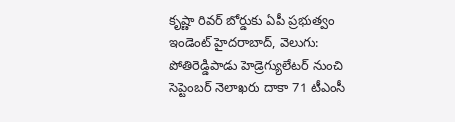కృష్ణా రివర్ బోర్డుకు ఏపీ ప్రభుత్వం ఇండెంట్ హైదరాబాద్, వెలుగు: పోతిరెడ్డిపాడు హెడ్రెగ్యులేటర్ నుంచి సెప్టెంబర్ నెలాఖరు దాకా 71 టీఎంసీ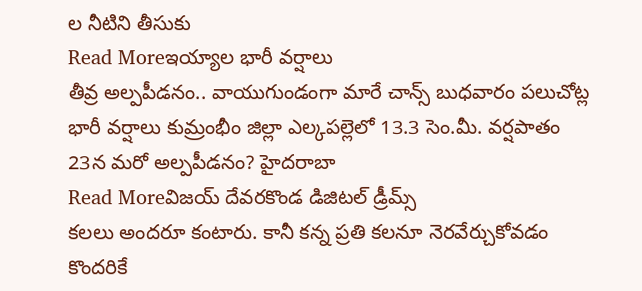ల నీటిని తీసుకు
Read Moreఇయ్యాల భారీ వర్షాలు
తీవ్ర అల్పపీడనం.. వాయుగుండంగా మారే చాన్స్ బుధవారం పలుచోట్ల భారీ వర్షాలు కుమ్రంభీం జిల్లా ఎల్కపల్లెలో 13.3 సెం.మీ. వర్షపాతం 23న మరో అల్పపీడనం? హైదరాబా
Read Moreవిజయ్ దేవరకొండ డిజిటల్ డ్రీమ్స్
కలలు అందరూ కంటారు. కానీ కన్న ప్రతి కలనూ నెరవేర్చుకోవడం కొందరికే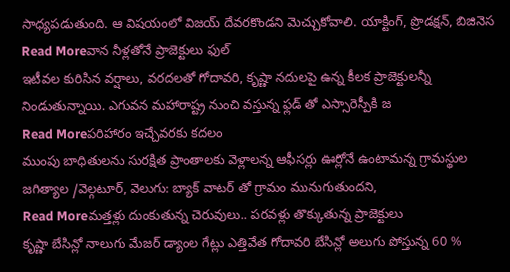సాధ్యపడుతుంది. ఆ విషయంలో విజయ్ దేవరకొండని మెచ్చుకోవాలి. యాక్టింగ్, ప్రొడక్షన్, బిజినెస
Read Moreవాన నీళ్లతోనే ప్రాజెక్టులు ఫుల్
ఇటీవల కురిసిన వర్షాలు, వరదలతో గోదావరి, కృష్ణా నదులపై ఉన్న కీలక ప్రాజెక్టులన్నీ నిండుతున్నాయి. ఎగువన మహారాష్ట్ర నుంచి వస్తున్న ఫ్లడ్ తో ఎస్సారెస్పీకి జ
Read Moreపరిహారం ఇచ్చేవరకు కదలం
ముంపు బాధితులను సురక్షిత ప్రాంతాలకు వెళ్లాలన్న ఆఫీసర్లు ఊర్లోనే ఉంటామన్న గ్రామస్థుల జగిత్యాల /వెల్గటూర్, వెలుగు: బ్యాక్ వాటర్ తో గ్రామం మునుగుతుందని,
Read Moreమత్తళ్లు దుంకుతున్న చెరువులు.. పరవళ్లు తొక్కుతున్న ప్రాజెక్టులు
కృష్ణా బేసిన్లో నాలుగు మేజర్ డ్యాంల గేట్లు ఎత్తివేత గోదావరి బేసిన్లో అలుగు పోస్తున్న 60 %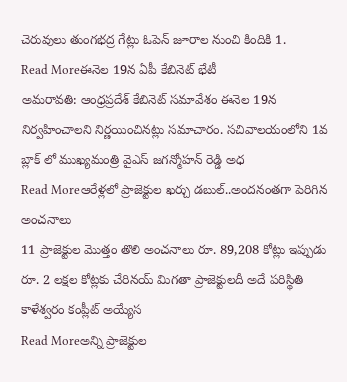చెరువులు తుంగభద్ర గేట్లు ఓపెన్ జూరాల నుంచి కిందికి 1.
Read Moreఈనెల 19న ఏపీ కేబినెట్ భేటీ
అమరావతి: ఆంధ్రప్రదేశ్ కేబినెట్ సమావేశం ఈనెల 19న నిర్వహించాలని నిర్ణయించినట్లు సమాచారం. సచివాలయంలోని 1వ బ్లాక్ లో ముఖ్యమంత్రి వైఎస్ జగన్మోహన్ రెడ్డి అధ
Read Moreఆరేళ్లలో ప్రాజెక్టుల ఖర్చు డబుల్..అందనంతగా పెరిగిన అంచనాలు
11 ప్రాజెక్టుల మొత్తం తొలి అంచనాలు రూ. 89,208 కోట్లు ఇప్పుడు రూ. 2 లక్షల కోట్లకు చేరినయ్ మిగతా ప్రాజెక్టులదీ అదే పరిస్థితి కాళేశ్వరం కంప్లీట్ అయ్యేస
Read Moreఅన్ని ప్రాజెక్టుల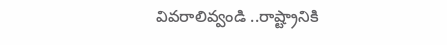వివరాలివ్వండి ..రాష్ట్రానికి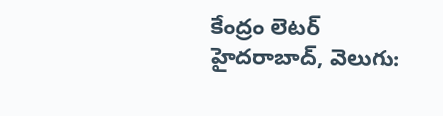కేంద్రం లెటర్
హైదరాబాద్, వెలుగు: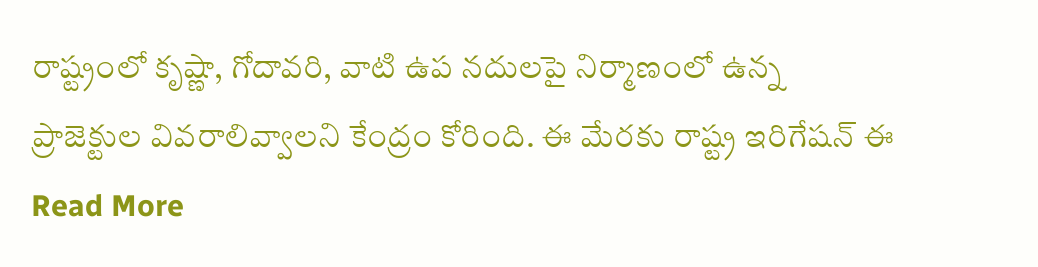రాష్ట్రంలో కృష్ణా, గోదావరి, వాటి ఉప నదులపై నిర్మాణంలో ఉన్న ప్రాజెక్టుల వివరాలివ్వాలని కేంద్రం కోరింది. ఈ మేరకు రాష్ట్ర ఇరిగేషన్ ఈ
Read More